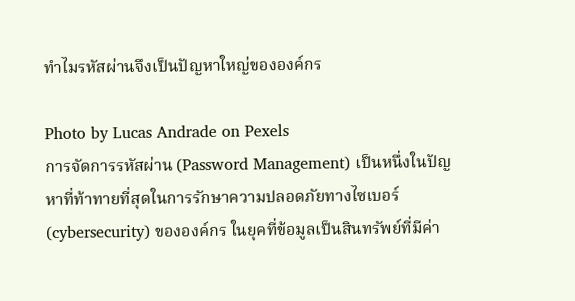ทำไมรหัสผ่านจึงเป็นปัญหาใหญ่ขององค์กร

Photo by Lucas Andrade on Pexels
การจัดการรหัสผ่าน (Password Management) เป็นหนึ่งในปัญหาที่ท้าทายที่สุดในการรักษาความปลอดภัยทางไซเบอร์ (cybersecurity) ขององค์กร ในยุคที่ข้อมูลเป็นสินทรัพย์ที่มีค่า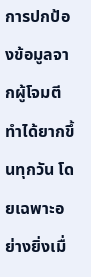การปกป้องข้อมูลจากผู้โจมตีทำได้ยากขึ้นทุกวัน โดยเฉพาะอย่างยิ่งเมื่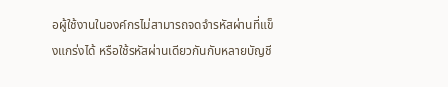อผู้ใช้งานในองค์กรไม่สามารถจดจำรหัสผ่านที่แข็งแกร่งได้ หรือใช้รหัสผ่านเดียวกันกับหลายบัญชี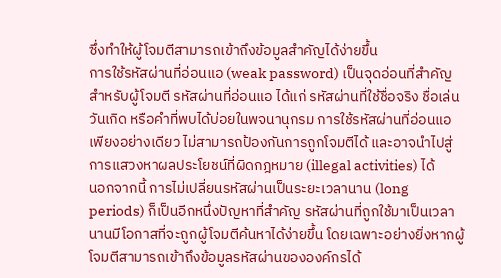ซึ่งทำให้ผู้โจมตีสามารถเข้าถึงข้อมูลสำคัญได้ง่ายขึ้น
การใช้รหัสผ่านที่อ่อนแอ (weak password) เป็นจุดอ่อนที่สำคัญสำหรับผู้โจมตี รหัสผ่านที่อ่อนแอ ได้แก่ รหัสผ่านที่ใช้ชื่อจริง ชื่อเล่น วันเกิด หรือคำที่พบได้บ่อยในพจนานุกรม การใช้รหัสผ่านที่อ่อนแอเพียงอย่างเดียว ไม่สามารถป้องกันการถูกโจมตีได้ และอาจนำไปสู่การแสวงหาผลประโยชน์ที่ผิดกฎหมาย (illegal activities) ได้
นอกจากนี้ การไม่เปลี่ยนรหัสผ่านเป็นระยะเวลานาน (long periods) ก็เป็นอีกหนึ่งปัญหาที่สำคัญ รหัสผ่านที่ถูกใช้มาเป็นเวลานานมีโอกาสที่จะถูกผู้โจมตีค้นหาได้ง่ายขึ้น โดยเฉพาะอย่างยิ่งหากผู้โจมตีสามารถเข้าถึงข้อมูลรหัสผ่านขององค์กรได้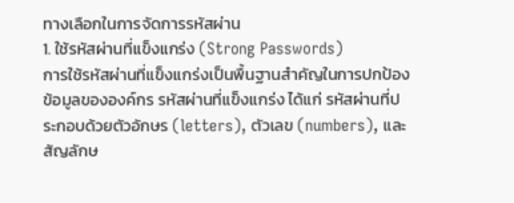ทางเลือกในการจัดการรหัสผ่าน
1. ใช้รหัสผ่านที่แข็งแกร่ง (Strong Passwords)
การใช้รหัสผ่านที่แข็งแกร่งเป็นพื้นฐานสำคัญในการปกป้องข้อมูลขององค์กร รหัสผ่านที่แข็งแกร่ง ได้แก่ รหัสผ่านที่ประกอบด้วยตัวอักษร (letters), ตัวเลข (numbers), และสัญลักษ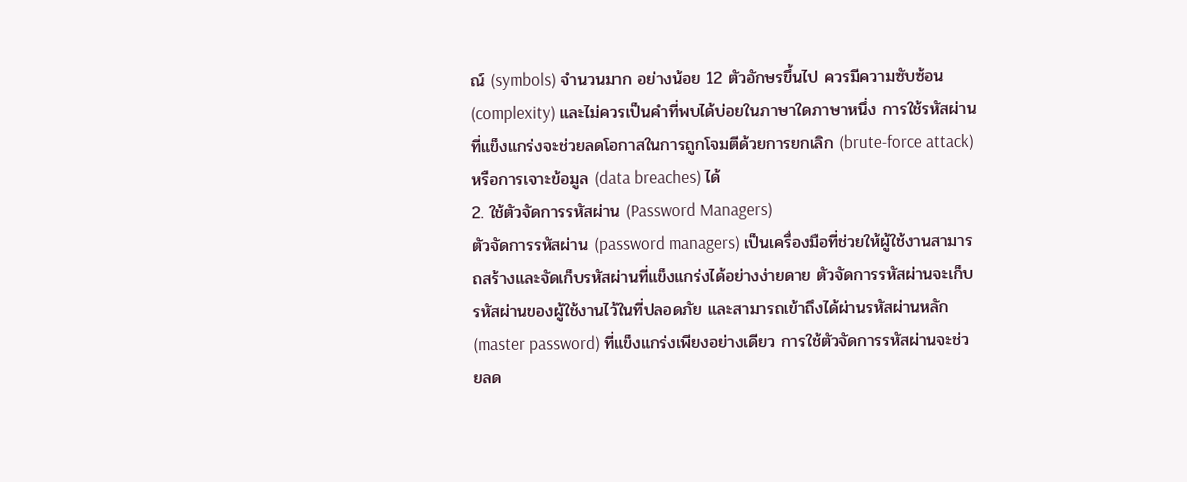ณ์ (symbols) จำนวนมาก อย่างน้อย 12 ตัวอักษรขึ้นไป ควรมีความซับซ้อน (complexity) และไม่ควรเป็นคำที่พบได้บ่อยในภาษาใดภาษาหนึ่ง การใช้รหัสผ่านที่แข็งแกร่งจะช่วยลดโอกาสในการถูกโจมตีด้วยการยกเลิก (brute-force attack) หรือการเจาะข้อมูล (data breaches) ได้
2. ใช้ตัวจัดการรหัสผ่าน (Password Managers)
ตัวจัดการรหัสผ่าน (password managers) เป็นเครื่องมือที่ช่วยให้ผู้ใช้งานสามารถสร้างและจัดเก็บรหัสผ่านที่แข็งแกร่งได้อย่างง่ายดาย ตัวจัดการรหัสผ่านจะเก็บรหัสผ่านของผู้ใช้งานไว้ในที่ปลอดภัย และสามารถเข้าถึงได้ผ่านรหัสผ่านหลัก (master password) ที่แข็งแกร่งเพียงอย่างเดียว การใช้ตัวจัดการรหัสผ่านจะช่วยลด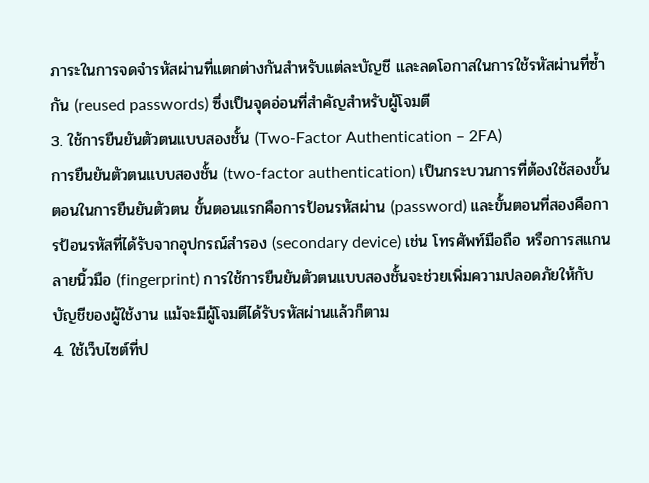ภาระในการจดจำรหัสผ่านที่แตกต่างกันสำหรับแต่ละบัญชี และลดโอกาสในการใช้รหัสผ่านที่ซ้ำกัน (reused passwords) ซึ่งเป็นจุดอ่อนที่สำคัญสำหรับผู้โจมตี
3. ใช้การยืนยันตัวตนแบบสองชั้น (Two-Factor Authentication – 2FA)
การยืนยันตัวตนแบบสองชั้น (two-factor authentication) เป็นกระบวนการที่ต้องใช้สองขั้นตอนในการยืนยันตัวตน ขั้นตอนแรกคือการป้อนรหัสผ่าน (password) และขั้นตอนที่สองคือการป้อนรหัสที่ได้รับจากอุปกรณ์สำรอง (secondary device) เช่น โทรศัพท์มือถือ หรือการสแกนลายนิ้วมือ (fingerprint) การใช้การยืนยันตัวตนแบบสองชั้นจะช่วยเพิ่มความปลอดภัยให้กับบัญชีของผู้ใช้งาน แม้จะมีผู้โจมตีได้รับรหัสผ่านแล้วก็ตาม
4. ใช้เว็บไซต์ที่ป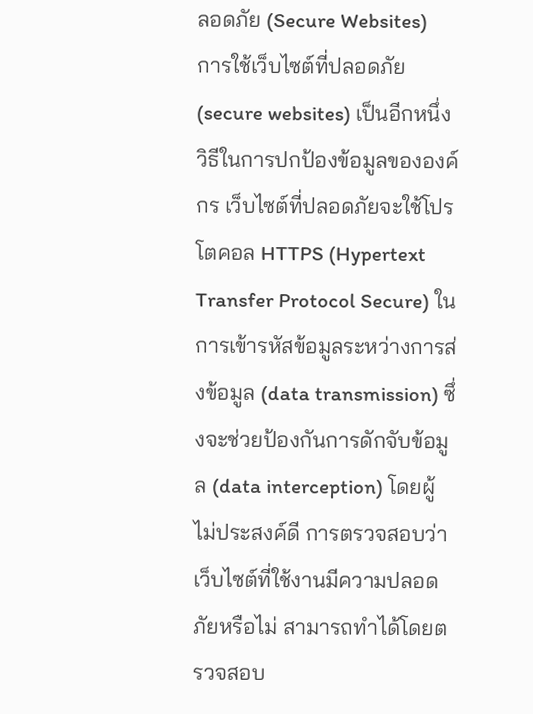ลอดภัย (Secure Websites)
การใช้เว็บไซต์ที่ปลอดภัย (secure websites) เป็นอีกหนึ่งวิธีในการปกป้องข้อมูลขององค์กร เว็บไซต์ที่ปลอดภัยจะใช้โปรโตคอล HTTPS (Hypertext Transfer Protocol Secure) ในการเข้ารหัสข้อมูลระหว่างการส่งข้อมูล (data transmission) ซึ่งจะช่วยป้องกันการดักจับข้อมูล (data interception) โดยผู้ไม่ประสงค์ดี การตรวจสอบว่าเว็บไซต์ที่ใช้งานมีความปลอดภัยหรือไม่ สามารถทำได้โดยตรวจสอบ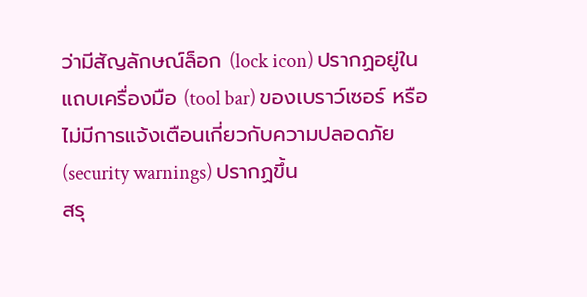ว่ามีสัญลักษณ์ล็อก (lock icon) ปรากฏอยู่ในแถบเครื่องมือ (tool bar) ของเบราว์เซอร์ หรือไม่มีการแจ้งเตือนเกี่ยวกับความปลอดภัย (security warnings) ปรากฏขึ้น
สรุ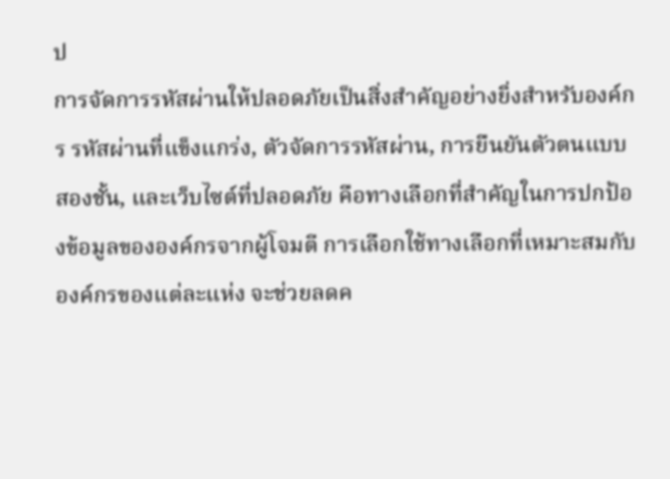ป
การจัดการรหัสผ่านให้ปลอดภัยเป็นสิ่งสำคัญอย่างยิ่งสำหรับองค์กร รหัสผ่านที่แข็งแกร่ง, ตัวจัดการรหัสผ่าน, การยืนยันตัวตนแบบสองชั้น, และเว็บไซต์ที่ปลอดภัย คือทางเลือกที่สำคัญในการปกป้องข้อมูลขององค์กรจากผู้โจมตี การเลือกใช้ทางเลือกที่เหมาะสมกับองค์กรของแต่ละแห่ง จะช่วยลดค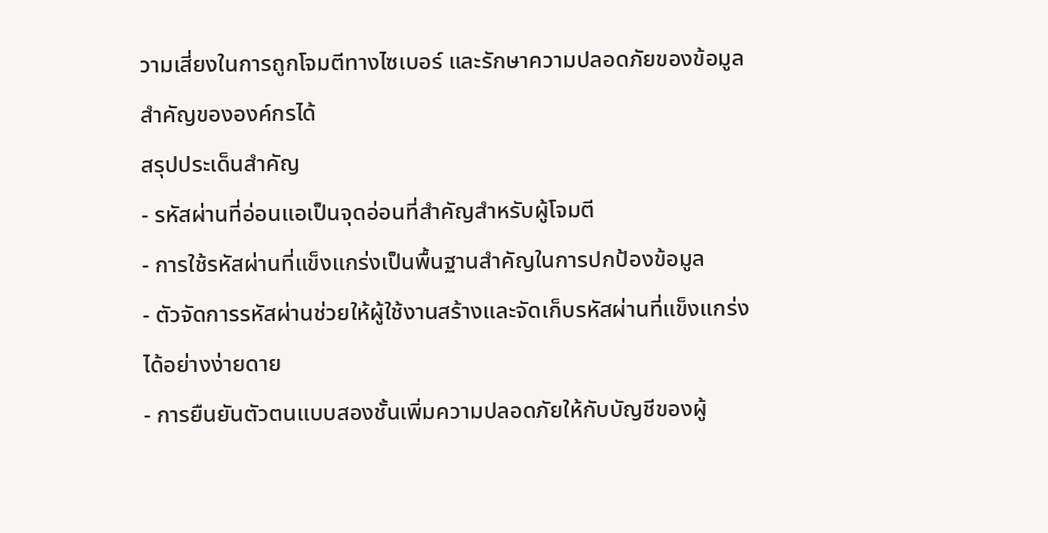วามเสี่ยงในการถูกโจมตีทางไซเบอร์ และรักษาความปลอดภัยของข้อมูลสำคัญขององค์กรได้
สรุปประเด็นสำคัญ
- รหัสผ่านที่อ่อนแอเป็นจุดอ่อนที่สำคัญสำหรับผู้โจมตี
- การใช้รหัสผ่านที่แข็งแกร่งเป็นพื้นฐานสำคัญในการปกป้องข้อมูล
- ตัวจัดการรหัสผ่านช่วยให้ผู้ใช้งานสร้างและจัดเก็บรหัสผ่านที่แข็งแกร่งได้อย่างง่ายดาย
- การยืนยันตัวตนแบบสองชั้นเพิ่มความปลอดภัยให้กับบัญชีของผู้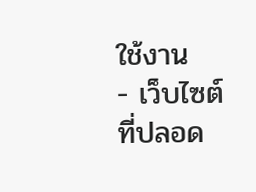ใช้งาน
- เว็บไซต์ที่ปลอด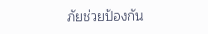ภัยช่วยป้องกัน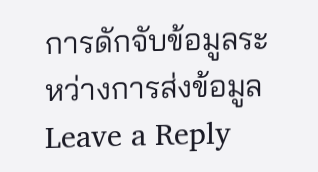การดักจับข้อมูลระหว่างการส่งข้อมูล
Leave a Reply